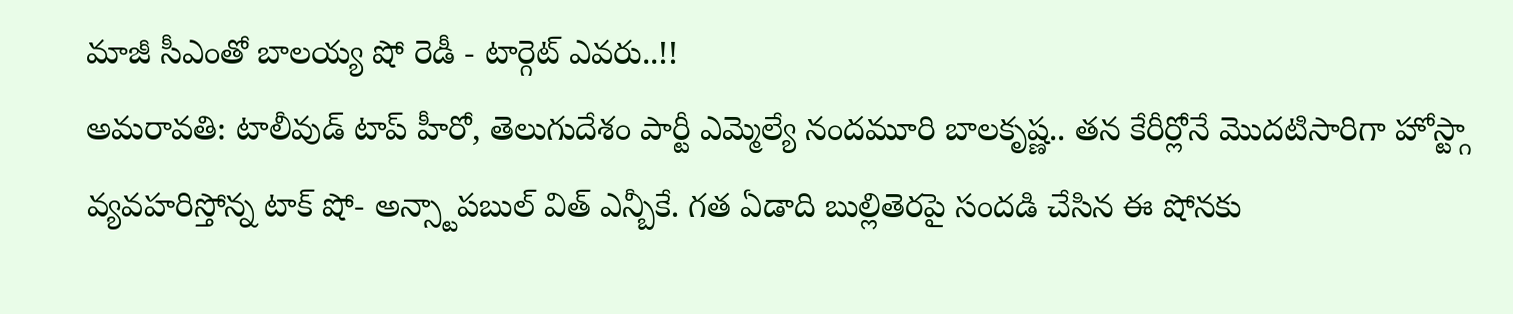మాజీ సీఎంతో బాలయ్య షో రెడీ - టార్గెట్ ఎవరు..!!
అమరావతి: టాలీవుడ్ టాప్ హీరో, తెలుగుదేశం పార్టీ ఎమ్మెల్యే నందమూరి బాలకృష్ణ.. తన కేరీర్లోనే మొదటిసారిగా హోస్ట్గా వ్యవహరిస్తోన్న టాక్ షో- అన్స్టాపబుల్ విత్ ఎన్బీకే. గత ఏడాది బుల్లితెరపై సందడి చేసిన ఈ షోనకు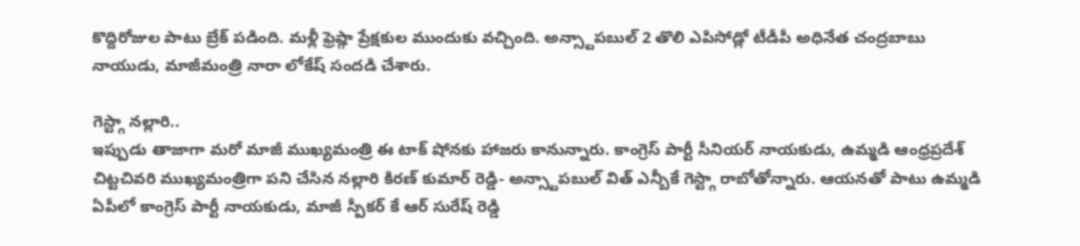కొద్దిరోజుల పాటు బ్రేక్ పడింది. మళ్లీ ఫ్రెష్గా ప్రేక్షకుల ముందుకు వచ్చింది. అన్స్టాపబుల్ 2 తొలి ఎపిసోడ్లో టీడీపీ అధినేత చంద్రబాబు నాయుడు, మాజీమంత్రి నారా లోకేష్ సందడి చేశారు.

గెస్ట్గా నల్లారి..
ఇప్పుడు తాజాగా మరో మాజీ ముఖ్యమంత్రి ఈ టాక్ షోనకు హాజరు కానున్నారు. కాంగ్రెస్ పార్టీ సీనియర్ నాయకుడు, ఉమ్మడి ఆంధ్రప్రదేశ్ చిట్టచివరి ముఖ్యమంత్రిగా పని చేసిన నల్లారి కిరణ్ కుమార్ రెడ్డి- అన్స్టాపబుల్ విత్ ఎన్బీకే గెస్ట్గా రాబోతోన్నారు. ఆయనతో పాటు ఉమ్మడి ఏపీలో కాంగ్రెస్ పార్టీ నాయకుడు, మాజీ స్పీకర్ కే ఆర్ సురేష్ రెడ్డి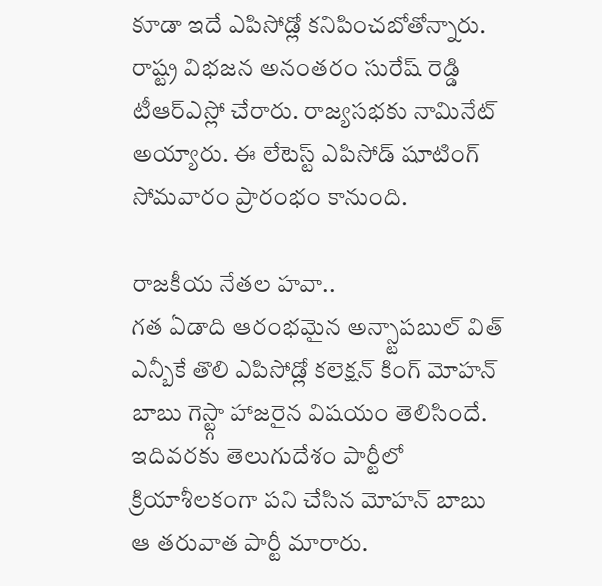కూడా ఇదే ఎపిసోడ్లో కనిపించబోతోన్నారు. రాష్ట్ర విభజన అనంతరం సురేష్ రెడ్డి టీఆర్ఎస్లో చేరారు. రాజ్యసభకు నామినేట్ అయ్యారు. ఈ లేటెస్ట్ ఎపిసోడ్ షూటింగ్ సోమవారం ప్రారంభం కానుంది.

రాజకీయ నేతల హవా..
గత ఏడాది ఆరంభమైన అన్స్టాపబుల్ విత్ ఎన్బీకే తొలి ఎపిసోడ్లో కలెక్షన్ కింగ్ మోహన్ బాబు గెస్ట్గా హాజరైన విషయం తెలిసిందే. ఇదివరకు తెలుగుదేశం పార్టీలో క్రియాశీలకంగా పని చేసిన మోహన్ బాబు ఆ తరువాత పార్టీ మారారు.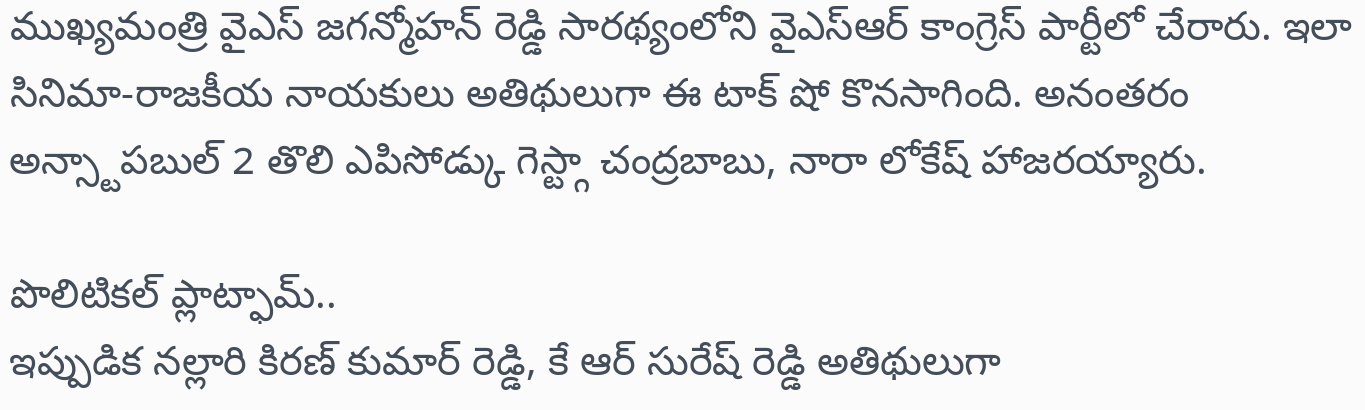ముఖ్యమంత్రి వైఎస్ జగన్మోహన్ రెడ్డి సారథ్యంలోని వైఎస్ఆర్ కాంగ్రెస్ పార్టీలో చేరారు. ఇలా సినిమా-రాజకీయ నాయకులు అతిథులుగా ఈ టాక్ షో కొనసాగింది. అనంతరం అన్స్టాపబుల్ 2 తొలి ఎపిసోడ్కు గెస్ట్గా చంద్రబాబు, నారా లోకేష్ హాజరయ్యారు.

పొలిటికల్ ప్లాట్ఫామ్..
ఇప్పుడిక నల్లారి కిరణ్ కుమార్ రెడ్డి, కే ఆర్ సురేష్ రెడ్డి అతిథులుగా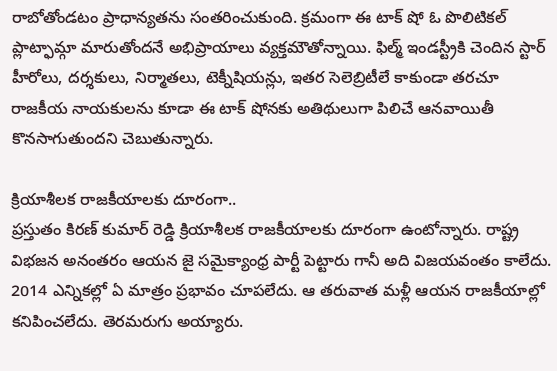రాబోతోండటం ప్రాధాన్యతను సంతరించుకుంది. క్రమంగా ఈ టాక్ షో ఓ పొలిటికల్ ప్లాట్ఫామ్గా మారుతోందనే అభిప్రాయాలు వ్యక్తమౌతోన్నాయి. ఫిల్మ్ ఇండస్ట్రీకి చెందిన స్టార్ హీరోలు, దర్శకులు, నిర్మాతలు, టెక్నీషియన్లు, ఇతర సెలెబ్రిటీలే కాకుండా తరచూ రాజకీయ నాయకులను కూడా ఈ టాక్ షోనకు అతిథులుగా పిలిచే ఆనవాయితీ కొనసాగుతుందని చెబుతున్నారు.

క్రియాశీలక రాజకీయాలకు దూరంగా..
ప్రస్తుతం కిరణ్ కుమార్ రెడ్డి క్రియాశీలక రాజకీయాలకు దూరంగా ఉంటోన్నారు. రాష్ట్ర విభజన అనంతరం ఆయన జై సమైక్యాంధ్ర పార్టీ పెట్టారు గానీ అది విజయవంతం కాలేదు. 2014 ఎన్నికల్లో ఏ మాత్రం ప్రభావం చూపలేదు. ఆ తరువాత మళ్లీ ఆయన రాజకీయాల్లో కనిపించలేదు. తెరమరుగు అయ్యారు.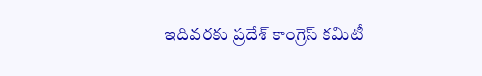ఇదివరకు ప్రదేశ్ కాంగ్రెస్ కమిటీ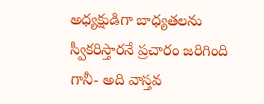అధ్యక్షుడిగా బాధ్యతలను స్వీకరిస్తారనే ప్రచారం జరిగింది గానీ- అది వాస్తవ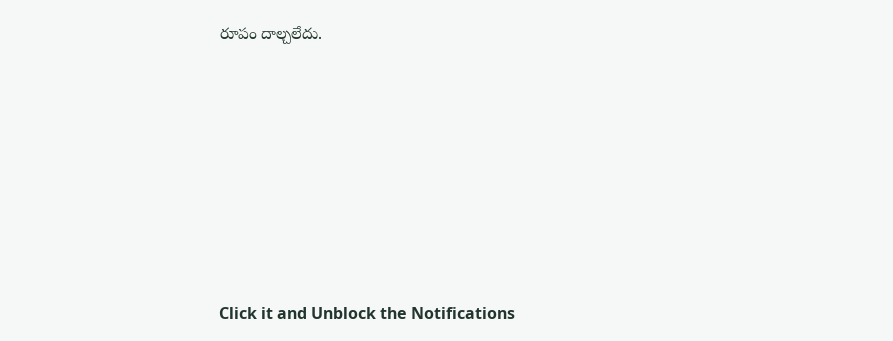రూపం దాల్చలేదు.












Click it and Unblock the Notifications